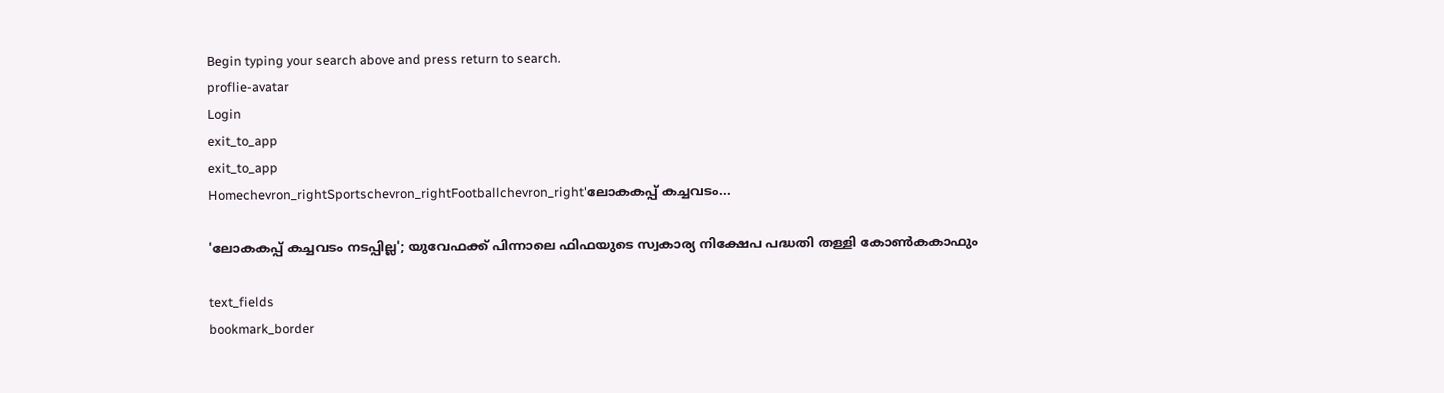Begin typing your search above and press return to search.
proflie-avatar
Login
exit_to_app
exit_to_app
Homechevron_rightSportschevron_rightFootballchevron_right'ലോകകപ്പ് കച്ചവടം...

'ലോകകപ്പ് കച്ചവടം നടപ്പില്ല'; യുവേഫക്ക് പിന്നാലെ ഫിഫയുടെ സ്വകാര്യ നിക്ഷേപ പദ്ധതി തള്ളി കോൺകകാഫും

text_fields
bookmark_border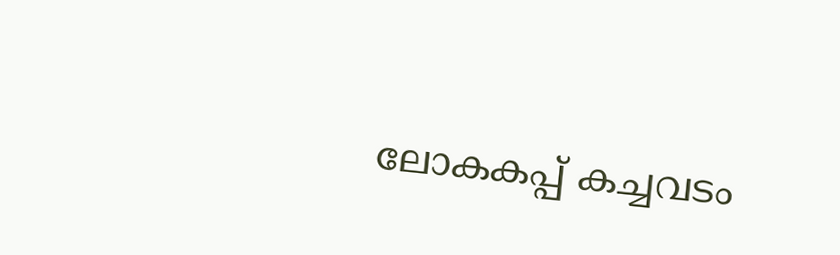ലോകകപ്പ് കച്ചവടം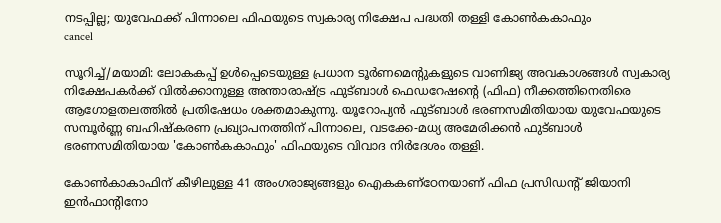നടപ്പില്ല; യുവേഫക്ക് പിന്നാലെ ഫിഫയുടെ സ്വകാര്യ നിക്ഷേപ പദ്ധതി തള്ളി കോൺകകാഫും
cancel

സൂറിച്ച്/മയാമി: ലോകകപ്പ് ഉൾപ്പെടെയുള്ള പ്രധാന ടൂർണമെന്റുകളുടെ വാണിജ്യ അവകാശങ്ങൾ സ്വകാര്യ നിക്ഷേപകർക്ക് വിൽക്കാനുള്ള അന്താരാഷ്ട്ര ഫുട്ബാൾ ഫെഡറേഷന്റെ (ഫിഫ) നീക്കത്തിനെതിരെ ആഗോളതലത്തിൽ പ്രതിഷേധം ശക്തമാകുന്നു. യൂറോപ്യൻ ഫുട്ബാൾ ഭരണസമിതിയായ യുവേഫയുടെ സമ്പൂർണ്ണ ബഹിഷ്കരണ പ്രഖ്യാപനത്തിന് പിന്നാലെ, വടക്കേ-മധ്യ അമേരിക്കൻ ഫുട്ബാൾ ഭരണസമിതിയായ 'കോൺകകാഫും' ഫിഫയുടെ വിവാദ നിർദേശം തള്ളി.

കോൺകാകാഫിന് കീഴിലുള്ള 41 അംഗരാജ്യങ്ങളും ഐകകണ്ഠേനയാണ് ഫിഫ പ്രസിഡന്റ് ജിയാനി ഇൻഫാന്റിനോ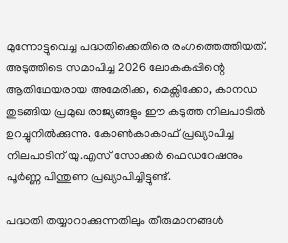മുന്നോട്ടുവെച്ച പദ്ധതിക്കെതിരെ രംഗത്തെത്തിയത്. അടുത്തിടെ സമാപിച്ച 2026 ലോകകപ്പിന്റെ ആതിഥേയരായ അമേരിക്ക, മെക്സിക്കോ, കാനഡ തുടങ്ങിയ പ്രമുഖ രാജ്യങ്ങളും ഈ കടുത്ത നിലപാടിൽ ഉറച്ചുനിൽക്കുന്നു. കോൺകാകാഫ് പ്രഖ്യാപിച്ച നിലപാടിന് യു.എസ് സോക്കർ ഫെഡറേഷനും പൂർണ്ണ പിന്തുണ പ്രഖ്യാപിച്ചിട്ടുണ്ട്.

പദ്ധതി തയ്യാറാക്കുന്നതിലും തീരുമാനങ്ങൾ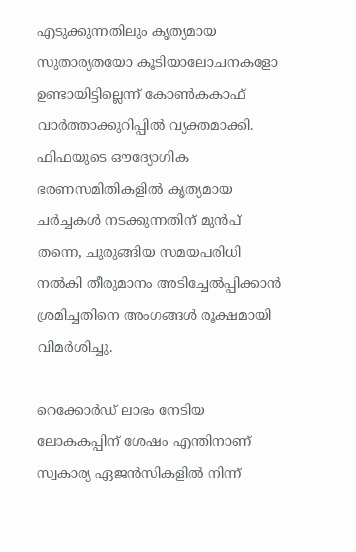എടുക്കുന്നതിലും കൃത്യമായ സുതാര്യതയോ കൂടിയാലോചനകളോ ഉണ്ടായിട്ടില്ലെന്ന് കോൺകകാഫ് വാർത്താക്കുറിപ്പിൽ വ്യക്തമാക്കി. ഫിഫയുടെ ഔദ്യോഗിക ഭരണസമിതികളിൽ കൃത്യമായ ചർച്ചകൾ നടക്കുന്നതിന് മുൻപ് തന്നെ, ചുരുങ്ങിയ സമയപരിധി നൽകി തീരുമാനം അടിച്ചേൽപ്പിക്കാൻ ശ്രമിച്ചതിനെ അംഗങ്ങൾ രൂക്ഷമായി വിമർശിച്ചു.

റെക്കോർഡ് ലാഭം നേടിയ ലോകകപ്പിന് ശേഷം എന്തിനാണ് സ്വകാര്യ ഏജൻസികളിൽ നിന്ന്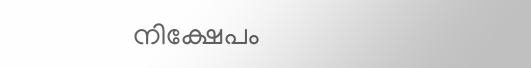നിക്ഷേപം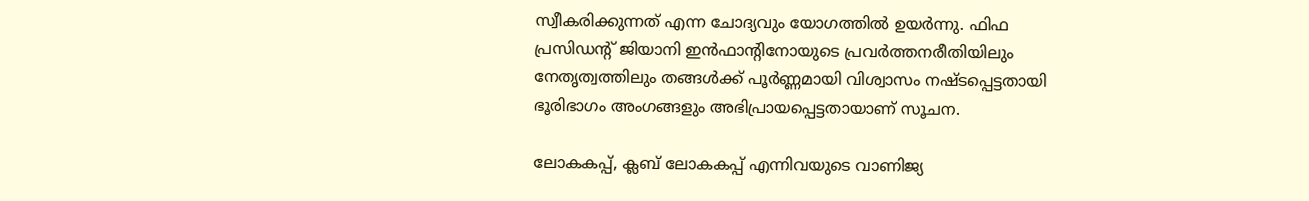സ്വീകരിക്കുന്നത് എന്ന ചോദ്യവും യോഗത്തിൽ ഉയർന്നു. ഫിഫ പ്രസിഡന്റ് ജിയാനി ഇൻഫാന്റിനോയുടെ പ്രവർത്തനരീതിയിലും നേതൃത്വത്തിലും തങ്ങൾക്ക് പൂർണ്ണമായി വിശ്വാസം നഷ്ടപ്പെട്ടതായി ഭൂരിഭാഗം അംഗങ്ങളും അഭിപ്രായപ്പെട്ടതായാണ് സൂചന.

ലോകകപ്പ്, ക്ലബ് ലോകകപ്പ് എന്നിവയുടെ വാണിജ്യ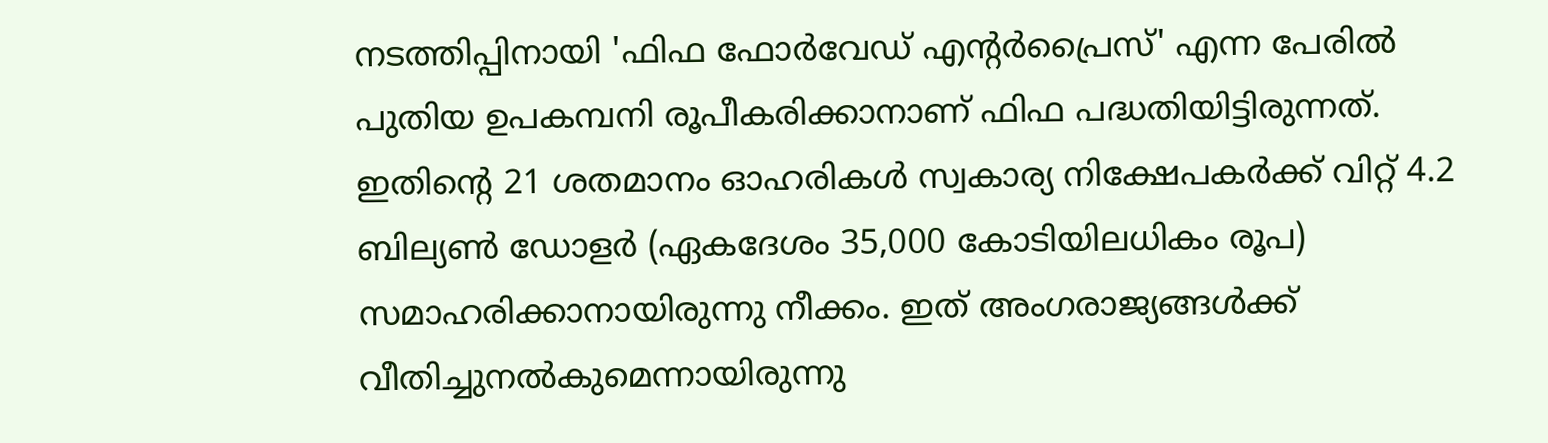നടത്തിപ്പിനായി 'ഫിഫ ഫോർവേഡ് എന്റർപ്രൈസ്' എന്ന പേരിൽ പുതിയ ഉപകമ്പനി രൂപീകരിക്കാനാണ് ഫിഫ പദ്ധതിയിട്ടിരുന്നത്. ഇതിന്റെ 21 ശതമാനം ഓഹരികൾ സ്വകാര്യ നിക്ഷേപകർക്ക് വിറ്റ് 4.2 ബില്യൺ ഡോളർ (ഏകദേശം 35,000 കോടിയിലധികം രൂപ) സമാഹരിക്കാനായിരുന്നു നീക്കം. ഇത് അംഗരാജ്യങ്ങൾക്ക് വീതിച്ചുനൽകുമെന്നായിരുന്നു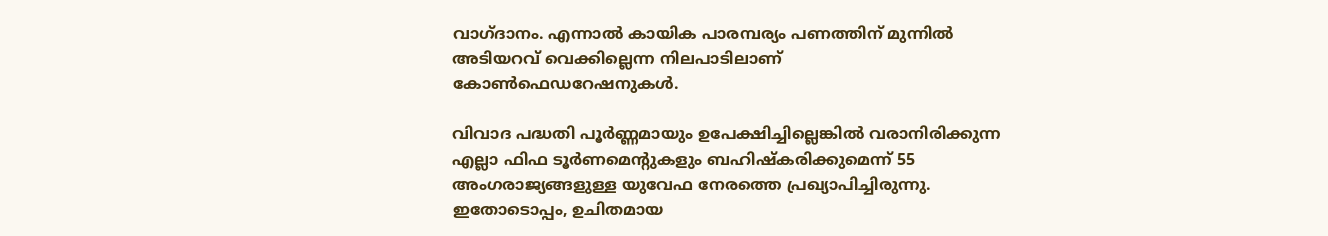വാഗ്ദാനം. എന്നാൽ കായിക പാരമ്പര്യം പണത്തിന് മുന്നിൽ അടിയറവ് വെക്കില്ലെന്ന നിലപാടിലാണ് കോൺഫെഡറേഷനുകൾ.

വിവാദ പദ്ധതി പൂർണ്ണമായും ഉപേക്ഷിച്ചില്ലെങ്കിൽ വരാനിരിക്കുന്ന എല്ലാ ഫിഫ ടൂർണമെന്റുകളും ബഹിഷ്കരിക്കുമെന്ന് 55 അംഗരാജ്യങ്ങളുള്ള യുവേഫ നേരത്തെ പ്രഖ്യാപിച്ചിരുന്നു. ഇതോടൊപ്പം, ഉചിതമായ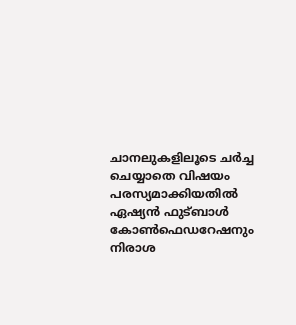ചാനലുകളിലൂടെ ചർച്ച ചെയ്യാതെ വിഷയം പരസ്യമാക്കിയതിൽ ഏഷ്യൻ ഫുട്ബാൾ കോൺഫെഡറേഷനും നിരാശ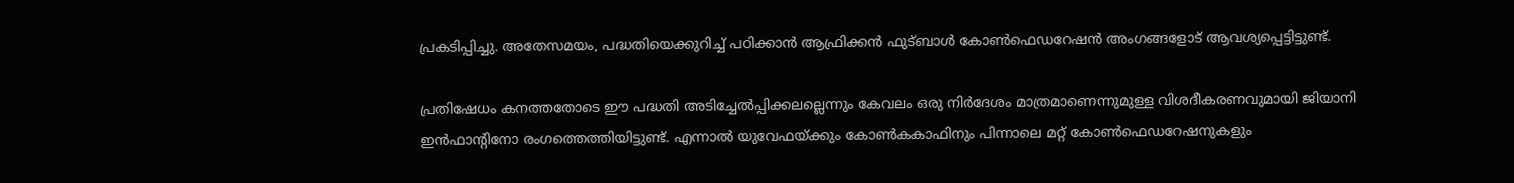പ്രകടിപ്പിച്ചു. അതേസമയം, പദ്ധതിയെക്കുറിച്ച് പഠിക്കാൻ ആഫ്രിക്കൻ ഫുട്ബാൾ കോൺഫെഡറേഷൻ അംഗങ്ങളോട് ആവശ്യപ്പെട്ടിട്ടുണ്ട്.

പ്രതിഷേധം കനത്തതോടെ ഈ പദ്ധതി അടിച്ചേൽപ്പിക്കലല്ലെന്നും കേവലം ഒരു നിർദേശം മാത്രമാണെന്നുമുള്ള വിശദീകരണവുമായി ജിയാനി ഇൻഫാന്റിനോ രംഗത്തെത്തിയിട്ടുണ്ട്. എന്നാൽ യുവേഫയ്ക്കും കോൺകകാഫിനും പിന്നാലെ മറ്റ് കോൺഫെഡറേഷനുകളും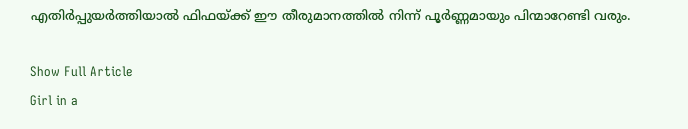എതിർപ്പുയർത്തിയാൽ ഫിഫയ്ക്ക് ഈ തീരുമാനത്തിൽ നിന്ന് പൂർണ്ണമായും പിന്മാറേണ്ടി വരും.

Show Full Article
Girl in a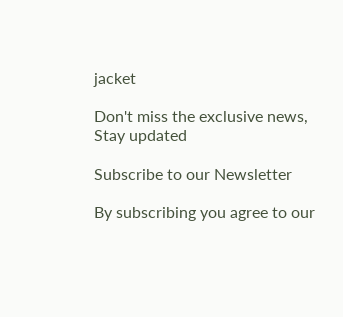jacket

Don't miss the exclusive news, Stay updated

Subscribe to our Newsletter

By subscribing you agree to our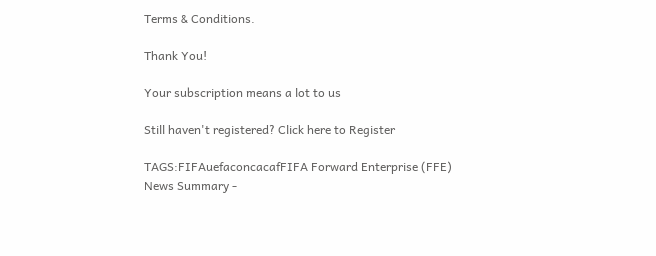Terms & Conditions.

Thank You!

Your subscription means a lot to us

Still haven't registered? Click here to Register

TAGS:FIFAuefaconcacafFIFA Forward Enterprise (FFE)
News Summary -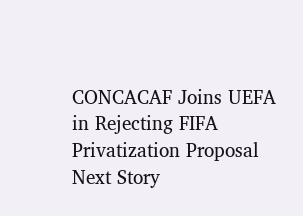CONCACAF Joins UEFA in Rejecting FIFA Privatization Proposal
Next Story